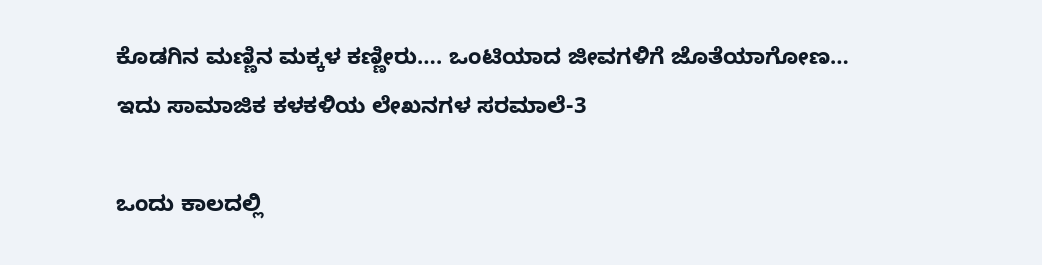ಕೊಡಗಿನ ಮಣ್ಣಿನ ಮಕ್ಕಳ ಕಣ್ಣೀರು…. ಒಂಟಿಯಾದ ಜೀವಗಳಿಗೆ ಜೊತೆಯಾಗೋಣ…
ಇದು ಸಾಮಾಜಿಕ ಕಳಕಳಿಯ ಲೇಖನಗಳ ಸರಮಾಲೆ-3

ಒಂದು ಕಾಲದಲ್ಲಿ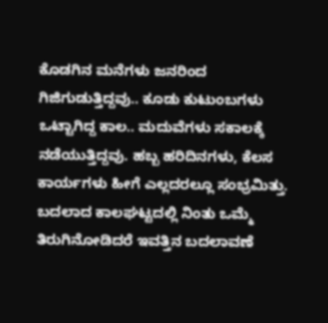ಕೊಡಗಿನ ಮನೆಗಳು ಜನರಿಂದ ಗಿಜಿಗುಡುತ್ತಿದ್ದವು.. ಕೂಡು ಕುಟುಂಬಗಳು ಒಟ್ಟಾಗಿದ್ದ ಕಾಲ.. ಮದುವೆಗಳು ಸಕಾಲಕ್ಕೆ ನಡೆಯುತ್ತಿದ್ದವು. ಹಬ್ಬ ಹರಿದಿನಗಳು, ಕೆಲಸ ಕಾರ್ಯಗಳು ಹೀಗೆ ಎಲ್ಲದರಲ್ಲೂ ಸಂಭ್ರಮಿತ್ತು. ಬದಲಾದ ಕಾಲಘಟ್ಟದಲ್ಲಿ ನಿಂತು ಒಮ್ಮೆ ತಿರುಗಿನೋಡಿದರೆ ಇವತ್ತಿನ ಬದಲಾವಣೆ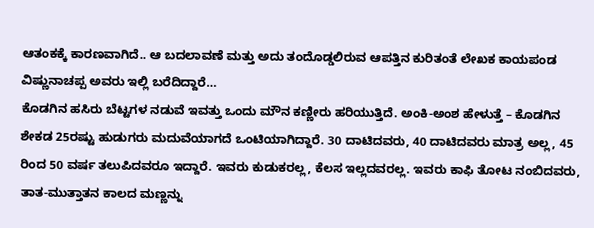ಆತಂಕಕ್ಕೆ ಕಾರಣವಾಗಿದೆ.. ಆ ಬದಲಾವಣೆ ಮತ್ತು ಅದು ತಂದೊಡ್ಡಲಿರುವ ಆಪತ್ತಿನ ಕುರಿತಂತೆ ಲೇಖಕ ಕಾಯಪಂಡ ವಿಷ್ಣುನಾಚಪ್ಪ ಅವರು ಇಲ್ಲಿ ಬರೆದಿದ್ದಾರೆ…
ಕೊಡಗಿನ ಹಸಿರು ಬೆಟ್ಟಗಳ ನಡುವೆ ಇವತ್ತು ಒಂದು ಮೌನ ಕಣ್ಣೀರು ಹರಿಯುತ್ತಿದೆ. ಅಂಕಿ-ಅಂಶ ಹೇಳುತ್ತೆ – ಕೊಡಗಿನ ಶೇಕಡ 25ರಷ್ಟು ಹುಡುಗರು ಮದುವೆಯಾಗದೆ ಒಂಟಿಯಾಗಿದ್ದಾರೆ. 30 ದಾಟಿದವರು, 40 ದಾಟಿದವರು ಮಾತ್ರ ಅಲ್ಲ, 45 ರಿಂದ 50 ವರ್ಷ ತಲುಪಿದವರೂ ಇದ್ದಾರೆ. ಇವರು ಕುಡುಕರಲ್ಲ, ಕೆಲಸ ಇಲ್ಲದವರಲ್ಲ. ಇವರು ಕಾಫಿ ತೋಟ ನಂಬಿದವರು, ತಾತ-ಮುತ್ತಾತನ ಕಾಲದ ಮಣ್ಣನ್ನು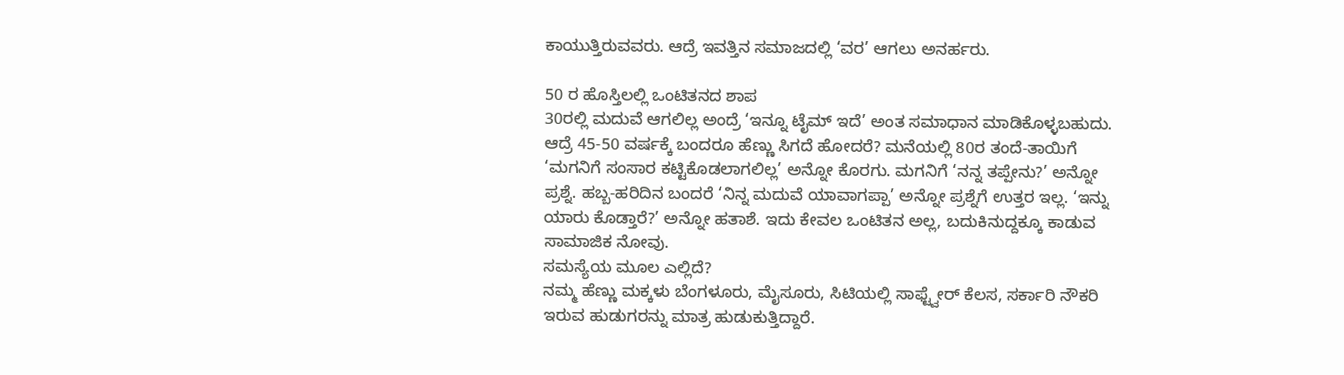ಕಾಯುತ್ತಿರುವವರು. ಆದ್ರೆ ಇವತ್ತಿನ ಸಮಾಜದಲ್ಲಿ ‘ವರ’ ಆಗಲು ಅನರ್ಹರು.

50 ರ ಹೊಸ್ತಿಲಲ್ಲಿ ಒಂಟಿತನದ ಶಾಪ
30ರಲ್ಲಿ ಮದುವೆ ಆಗಲಿಲ್ಲ ಅಂದ್ರೆ ‘ಇನ್ನೂ ಟೈಮ್ ಇದೆ’ ಅಂತ ಸಮಾಧಾನ ಮಾಡಿಕೊಳ್ಳಬಹುದು. ಆದ್ರೆ 45-50 ವರ್ಷಕ್ಕೆ ಬಂದರೂ ಹೆಣ್ಣು ಸಿಗದೆ ಹೋದರೆ? ಮನೆಯಲ್ಲಿ 80ರ ತಂದೆ-ತಾಯಿಗೆ ‘ಮಗನಿಗೆ ಸಂಸಾರ ಕಟ್ಟಿಕೊಡಲಾಗಲಿಲ್ಲ’ ಅನ್ನೋ ಕೊರಗು. ಮಗನಿಗೆ ‘ನನ್ನ ತಪ್ಪೇನು?’ ಅನ್ನೋ ಪ್ರಶ್ನೆ. ಹಬ್ಬ-ಹರಿದಿನ ಬಂದರೆ ‘ನಿನ್ನ ಮದುವೆ ಯಾವಾಗಪ್ಪಾ’ ಅನ್ನೋ ಪ್ರಶ್ನೆಗೆ ಉತ್ತರ ಇಲ್ಲ. ‘ಇನ್ನು ಯಾರು ಕೊಡ್ತಾರೆ?’ ಅನ್ನೋ ಹತಾಶೆ. ಇದು ಕೇವಲ ಒಂಟಿತನ ಅಲ್ಲ, ಬದುಕಿನುದ್ದಕ್ಕೂ ಕಾಡುವ ಸಾಮಾಜಿಕ ನೋವು.
ಸಮಸ್ಯೆಯ ಮೂಲ ಎಲ್ಲಿದೆ?
ನಮ್ಮ ಹೆಣ್ಣು ಮಕ್ಕಳು ಬೆಂಗಳೂರು, ಮೈಸೂರು, ಸಿಟಿಯಲ್ಲಿ ಸಾಫ್ಟ್ವೇರ್ ಕೆಲಸ, ಸರ್ಕಾರಿ ನೌಕರಿ ಇರುವ ಹುಡುಗರನ್ನು ಮಾತ್ರ ಹುಡುಕುತ್ತಿದ್ದಾರೆ.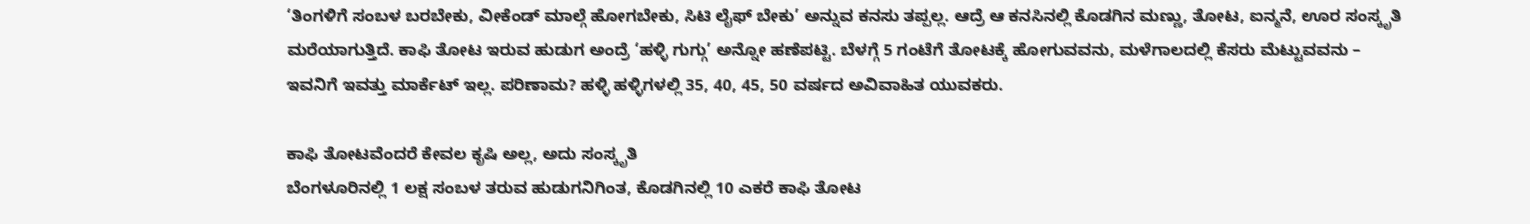‘ತಿಂಗಳಿಗೆ ಸಂಬಳ ಬರಬೇಕು, ವೀಕೆಂಡ್ ಮಾಲ್ಗೆ ಹೋಗಬೇಕು, ಸಿಟಿ ಲೈಫ್ ಬೇಕು’ ಅನ್ನುವ ಕನಸು ತಪ್ಪಲ್ಲ. ಆದ್ರೆ ಆ ಕನಸಿನಲ್ಲಿ ಕೊಡಗಿನ ಮಣ್ಣು, ತೋಟ, ಐನ್ಮನೆ, ಊರ ಸಂಸ್ಕೃತಿ ಮರೆಯಾಗುತ್ತಿದೆ. ಕಾಫಿ ತೋಟ ಇರುವ ಹುಡುಗ ಅಂದ್ರೆ ‘ಹಳ್ಳಿ ಗುಗ್ಗು’ ಅನ್ನೋ ಹಣೆಪಟ್ಟಿ. ಬೆಳಗ್ಗೆ 5 ಗಂಟೆಗೆ ತೋಟಕ್ಕೆ ಹೋಗುವವನು, ಮಳೆಗಾಲದಲ್ಲಿ ಕೆಸರು ಮೆಟ್ಟುವವನು – ಇವನಿಗೆ ಇವತ್ತು ಮಾರ್ಕೆಟ್ ಇಲ್ಲ. ಪರಿಣಾಮ? ಹಳ್ಳಿ ಹಳ್ಳಿಗಳಲ್ಲಿ 35, 40, 45, 50 ವರ್ಷದ ಅವಿವಾಹಿತ ಯುವಕರು.

ಕಾಫಿ ತೋಟವೆಂದರೆ ಕೇವಲ ಕೃಷಿ ಅಲ್ಲ, ಅದು ಸಂಸ್ಕೃತಿ
ಬೆಂಗಳೂರಿನಲ್ಲಿ 1 ಲಕ್ಷ ಸಂಬಳ ತರುವ ಹುಡುಗನಿಗಿಂತ, ಕೊಡಗಿನಲ್ಲಿ 10 ಎಕರೆ ಕಾಫಿ ತೋಟ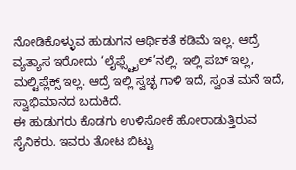ನೋಡಿಕೊಳ್ಳುವ ಹುಡುಗನ ಆರ್ಥಿಕತೆ ಕಡಿಮೆ ಇಲ್ಲ. ಆದ್ರೆ ವ್ಯತ್ಯಾಸ ಇರೋದು ‘ಲೈಫ್ಸ್ಟೈಲ್’ನಲ್ಲಿ. ಇಲ್ಲಿ ಪಬ್ ಇಲ್ಲ, ಮಲ್ಟಿಪ್ಲೆಕ್ಸ್ ಇಲ್ಲ. ಆದ್ರೆ ಇಲ್ಲಿ ಸ್ವಚ್ಛ ಗಾಳಿ ಇದೆ, ಸ್ವಂತ ಮನೆ ಇದೆ, ಸ್ವಾಭಿಮಾನದ ಬದುಕಿದೆ.
ಈ ಹುಡುಗರು ಕೊಡಗು ಉಳಿಸೋಕೆ ಹೋರಾಡುತ್ತಿರುವ ಸೈನಿಕರು. ಇವರು ತೋಟ ಬಿಟ್ಟು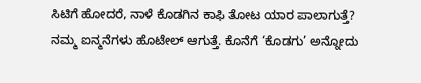ಸಿಟಿಗೆ ಹೋದರೆ, ನಾಳೆ ಕೊಡಗಿನ ಕಾಫಿ ತೋಟ ಯಾರ ಪಾಲಾಗುತ್ತೆ? ನಮ್ಮ ಐನ್ಮನೆಗಳು ಹೊಟೇಲ್ ಆಗುತ್ತೆ. ಕೊನೆಗೆ ‘ಕೊಡಗು’ ಅನ್ನೋದು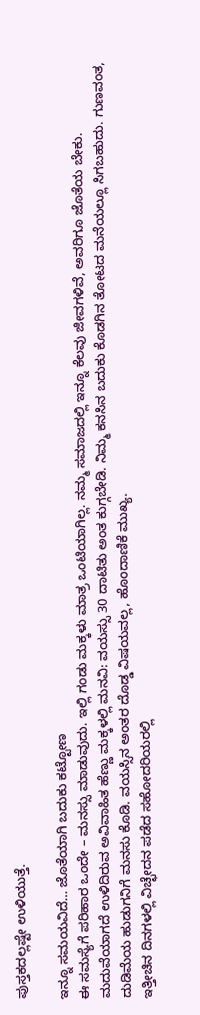ಪುಸ್ತಕದಲ್ಲಷ್ಟೇ ಉಳಿಯುತ್ತೆ.

ಇನ್ನೂ ಸಮಯವಿದೆ… ಜೊತೆಯಾಗಿ ಬದುಕು ಕಟ್ಟೋಣ
ಈ ಸಮಸ್ಯೆಗೆ ಪರಿಹಾರ ಒಂದೇ – ಮನಸ್ಸು ಮಾಡುವುದು. ಇಲ್ಲಿ ಗಂಡು ಮಕ್ಕಳು ಮಾತ್ರ ಒಂಟಿಯಾಗಿಲ್ಲ. ನಮ್ಮ ಸಮಾಜದಲ್ಲಿ ಇನ್ನೂ ಕೆಲವು ಜೀವಗಳಿವೆ, ಅವರಿಗೂ ಜೊತೆಯ ಬೇಕು. ಮದುವೆಯಾಗದೆ ಉಳಿದಿರುವ ಅವಿವಾಹಿತ ಹೆಣ್ಣು ಮಕ್ಕಳಲ್ಲಿ ಮನವಿ: ವಯಸ್ಸು 30 ದಾಟಿತು ಅಂತ ಕುಗ್ಗಬೇಡಿ. ನಿಮ್ಮ ಕನಸಿನ ಬದುಕು ಕೊಡಗಿನ ತೋಟದ ಮನೆಯಲ್ಲೂ ಸಿಗಬಹುದು. ಗುಣವಂತ, ದುಡಿಮೆಯ ಹುಡುಗನಿಗೆ ಮನಸು ಕೊಡಿ. ವಯಸ್ಸಿನ ಅಂತರ ದೊಡ್ಡ ವಿಷಯವಲ್ಲ, ಹೊಂದಾಣಿಕೆ ಮುಖ್ಯ.
ಇತ್ತೀಚಿನ ದಿನಗಳಲ್ಲಿ ವಿಚ್ಛೇದನ ಪಡೆದ ಸಹೋದರಿಯರಲ್ಲಿ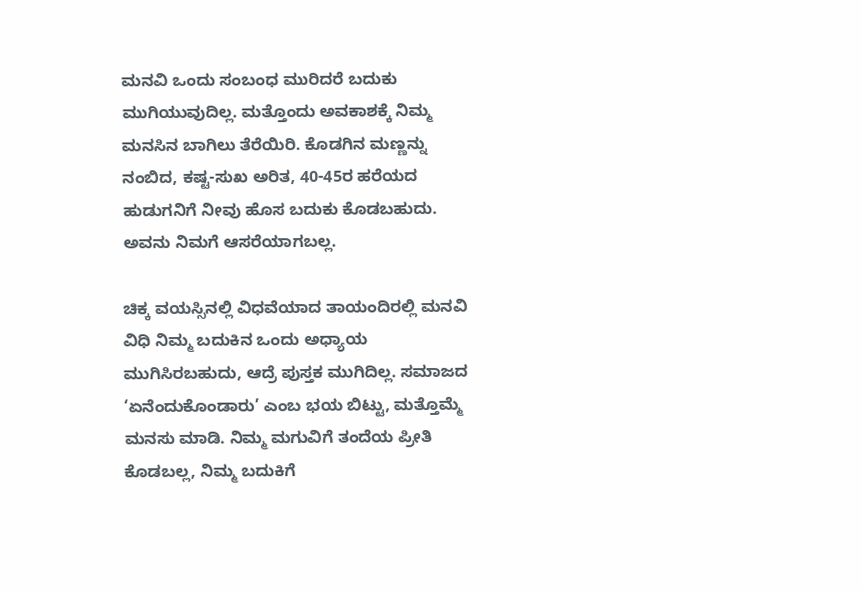ಮನವಿ ಒಂದು ಸಂಬಂಧ ಮುರಿದರೆ ಬದುಕು ಮುಗಿಯುವುದಿಲ್ಲ. ಮತ್ತೊಂದು ಅವಕಾಶಕ್ಕೆ ನಿಮ್ಮ ಮನಸಿನ ಬಾಗಿಲು ತೆರೆಯಿರಿ. ಕೊಡಗಿನ ಮಣ್ಣನ್ನು ನಂಬಿದ, ಕಷ್ಟ-ಸುಖ ಅರಿತ, 40-45ರ ಹರೆಯದ ಹುಡುಗನಿಗೆ ನೀವು ಹೊಸ ಬದುಕು ಕೊಡಬಹುದು. ಅವನು ನಿಮಗೆ ಆಸರೆಯಾಗಬಲ್ಲ.

ಚಿಕ್ಕ ವಯಸ್ಸಿನಲ್ಲಿ ವಿಧವೆಯಾದ ತಾಯಂದಿರಲ್ಲಿ ಮನವಿ ವಿಧಿ ನಿಮ್ಮ ಬದುಕಿನ ಒಂದು ಅಧ್ಯಾಯ ಮುಗಿಸಿರಬಹುದು, ಆದ್ರೆ ಪುಸ್ತಕ ಮುಗಿದಿಲ್ಲ. ಸಮಾಜದ ‘ಏನೆಂದುಕೊಂಡಾರು’ ಎಂಬ ಭಯ ಬಿಟ್ಟು, ಮತ್ತೊಮ್ಮೆ ಮನಸು ಮಾಡಿ. ನಿಮ್ಮ ಮಗುವಿಗೆ ತಂದೆಯ ಪ್ರೀತಿ ಕೊಡಬಲ್ಲ, ನಿಮ್ಮ ಬದುಕಿಗೆ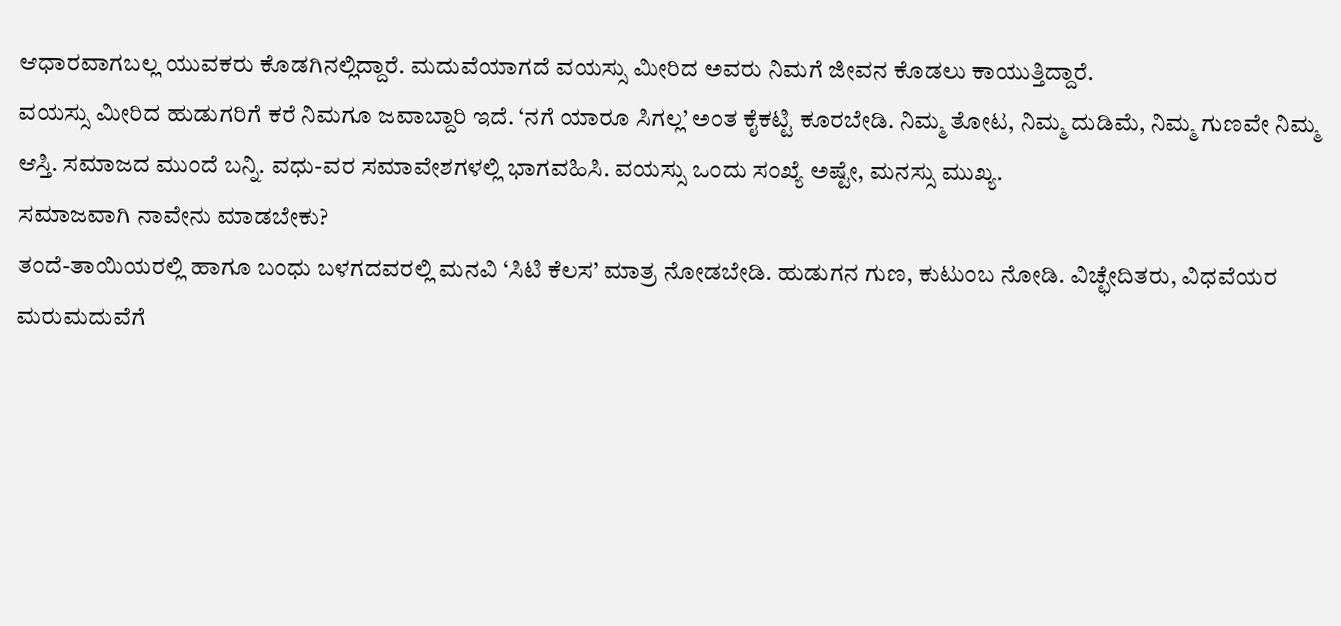ಆಧಾರವಾಗಬಲ್ಲ ಯುವಕರು ಕೊಡಗಿನಲ್ಲಿದ್ದಾರೆ. ಮದುವೆಯಾಗದೆ ವಯಸ್ಸು ಮೀರಿದ ಅವರು ನಿಮಗೆ ಜೀವನ ಕೊಡಲು ಕಾಯುತ್ತಿದ್ದಾರೆ.
ವಯಸ್ಸು ಮೀರಿದ ಹುಡುಗರಿಗೆ ಕರೆ ನಿಮಗೂ ಜವಾಬ್ದಾರಿ ಇದೆ. ‘ನಗೆ ಯಾರೂ ಸಿಗಲ್ಲ’ ಅಂತ ಕೈಕಟ್ಟಿ ಕೂರಬೇಡಿ. ನಿಮ್ಮ ತೋಟ, ನಿಮ್ಮ ದುಡಿಮೆ, ನಿಮ್ಮ ಗುಣವೇ ನಿಮ್ಮ ಆಸ್ತಿ. ಸಮಾಜದ ಮುಂದೆ ಬನ್ನಿ. ವಧು-ವರ ಸಮಾವೇಶಗಳಲ್ಲಿ ಭಾಗವಹಿಸಿ. ವಯಸ್ಸು ಒಂದು ಸಂಖ್ಯೆ ಅಷ್ಟೇ, ಮನಸ್ಸು ಮುಖ್ಯ.
ಸಮಾಜವಾಗಿ ನಾವೇನು ಮಾಡಬೇಕು?
ತಂದೆ-ತಾಯಿಯರಲ್ಲಿ ಹಾಗೂ ಬಂಧು ಬಳಗದವರಲ್ಲಿ ಮನವಿ ‘ಸಿಟಿ ಕೆಲಸ’ ಮಾತ್ರ ನೋಡಬೇಡಿ. ಹುಡುಗನ ಗುಣ, ಕುಟುಂಬ ನೋಡಿ. ವಿಚ್ಛೇದಿತರು, ವಿಧವೆಯರ ಮರುಮದುವೆಗೆ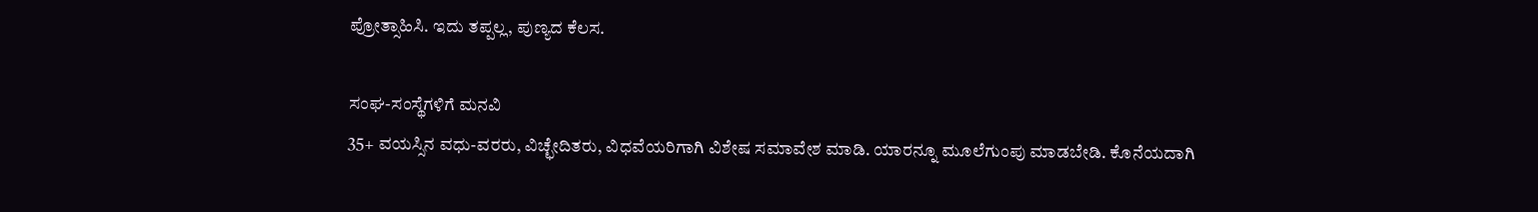ಪ್ರೋತ್ಸಾಹಿಸಿ. ಇದು ತಪ್ಪಲ್ಲ, ಪುಣ್ಯದ ಕೆಲಸ.

ಸಂಘ-ಸಂಸ್ಥೆಗಳಿಗೆ ಮನವಿ
35+ ವಯಸ್ಸಿನ ವಧು-ವರರು, ವಿಚ್ಛೇದಿತರು, ವಿಧವೆಯರಿಗಾಗಿ ವಿಶೇಷ ಸಮಾವೇಶ ಮಾಡಿ. ಯಾರನ್ನೂ ಮೂಲೆಗುಂಪು ಮಾಡಬೇಡಿ. ಕೊನೆಯದಾಗಿ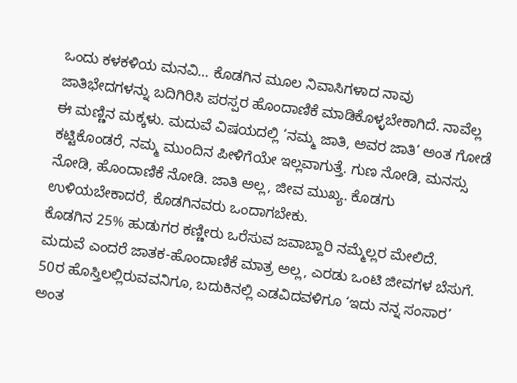ಒಂದು ಕಳಕಳಿಯ ಮನವಿ… ಕೊಡಗಿನ ಮೂಲ ನಿವಾಸಿಗಳಾದ ನಾವು ಜಾತಿಭೇದಗಳನ್ನು ಬದಿಗಿರಿಸಿ ಪರಸ್ಪರ ಹೊಂದಾಣಿಕೆ ಮಾಡಿಕೊಳ್ಳಬೇಕಾಗಿದೆ. ನಾವೆಲ್ಲ ಈ ಮಣ್ಣಿನ ಮಕ್ಕಳು. ಮದುವೆ ವಿಷಯದಲ್ಲಿ ‘ನಮ್ಮ ಜಾತಿ, ಅವರ ಜಾತಿ’ ಅಂತ ಗೋಡೆ ಕಟ್ಟಿಕೊಂಡರೆ, ನಮ್ಮ ಮುಂದಿನ ಪೀಳಿಗೆಯೇ ಇಲ್ಲವಾಗುತ್ತೆ. ಗುಣ ನೋಡಿ, ಮನಸ್ಸು ನೋಡಿ, ಹೊಂದಾಣಿಕೆ ನೋಡಿ. ಜಾತಿ ಅಲ್ಲ, ಜೀವ ಮುಖ್ಯ. ಕೊಡಗು ಉಳಿಯಬೇಕಾದರೆ, ಕೊಡಗಿನವರು ಒಂದಾಗಬೇಕು.
ಕೊಡಗಿನ 25% ಹುಡುಗರ ಕಣ್ಣೀರು ಒರೆಸುವ ಜವಾಬ್ದಾರಿ ನಮ್ಮೆಲ್ಲರ ಮೇಲಿದೆ. ಮದುವೆ ಎಂದರೆ ಜಾತಕ-ಹೊಂದಾಣಿಕೆ ಮಾತ್ರ ಅಲ್ಲ, ಎರಡು ಒಂಟಿ ಜೀವಗಳ ಬೆಸುಗೆ. 50ರ ಹೊಸ್ತಿಲಲ್ಲಿರುವವನಿಗೂ, ಬದುಕಿನಲ್ಲಿ ಎಡವಿದವಳಿಗೂ ‘ಇದು ನನ್ನ ಸಂಸಾರ’ ಅಂತ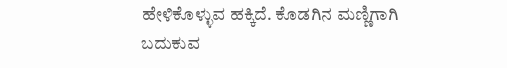ಹೇಳಿಕೊಳ್ಳುವ ಹಕ್ಕಿದೆ. ಕೊಡಗಿನ ಮಣ್ಣಿಗಾಗಿ ಬದುಕುವ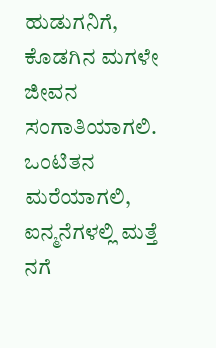ಹುಡುಗನಿಗೆ, ಕೊಡಗಿನ ಮಗಳೇ ಜೀವನ ಸಂಗಾತಿಯಾಗಲಿ. ಒಂಟಿತನ ಮರೆಯಾಗಲಿ, ಐನ್ಮನೆಗಳಲ್ಲಿ ಮತ್ತೆ ನಗೆ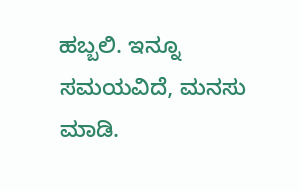ಹಬ್ಬಲಿ. ಇನ್ನೂ ಸಮಯವಿದೆ, ಮನಸು ಮಾಡಿ.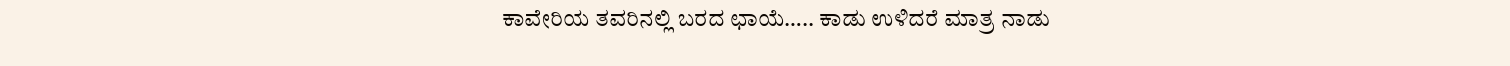ಕಾವೇರಿಯ ತವರಿನಲ್ಲಿ ಬರದ ಛಾಯೆ….. ಕಾಡು ಉಳಿದರೆ ಮಾತ್ರ ನಾಡು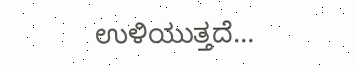ಉಳಿಯುತ್ತದೆ…